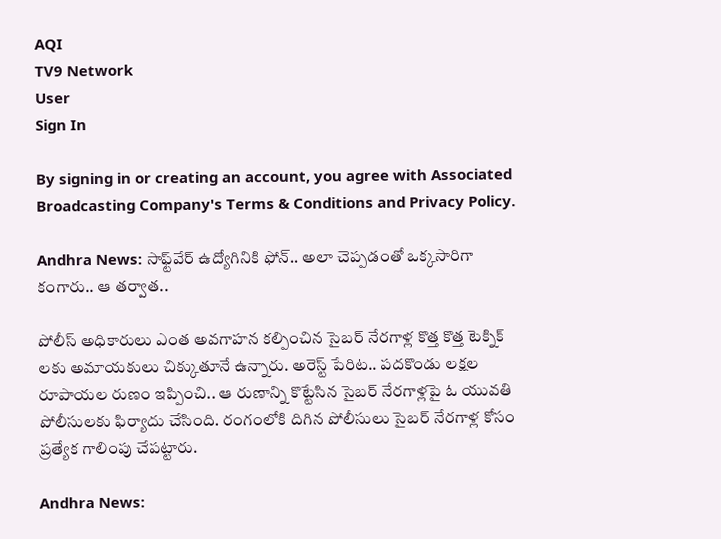AQI
TV9 Network
User
Sign In

By signing in or creating an account, you agree with Associated Broadcasting Company's Terms & Conditions and Privacy Policy.

Andhra News: సాఫ్ట్‌వేర్ ఉద్యోగినికి ఫోన్.. అలా చెప్పడంతో ఒక్కసారిగా కంగారు.. ఆ తర్వాత..

పోలీస్ అధికారులు ఎంత అవగాహన కల్పించిన సైబర్ నేరగాళ్ల కొత్త కొత్త టెక్నిక్ లకు అమాయకులు చిక్కుతూనే ఉన్నారు. అరెస్ట్ పేరిట.. పదకొండు లక్షల రూపాయల రుణం ఇప్పించి.. ఆ రుణాన్ని కొట్టేసిన సైబర్ నేరగాళ్లపై ఓ యువతి పోలీసులకు ఫిర్యాదు చేసింది. రంగంలోకి దిగిన పోలీసులు సైబర్ నేరగాళ్ల కోసం ప్రత్యేక గాలింపు చేపట్టారు.

Andhra News: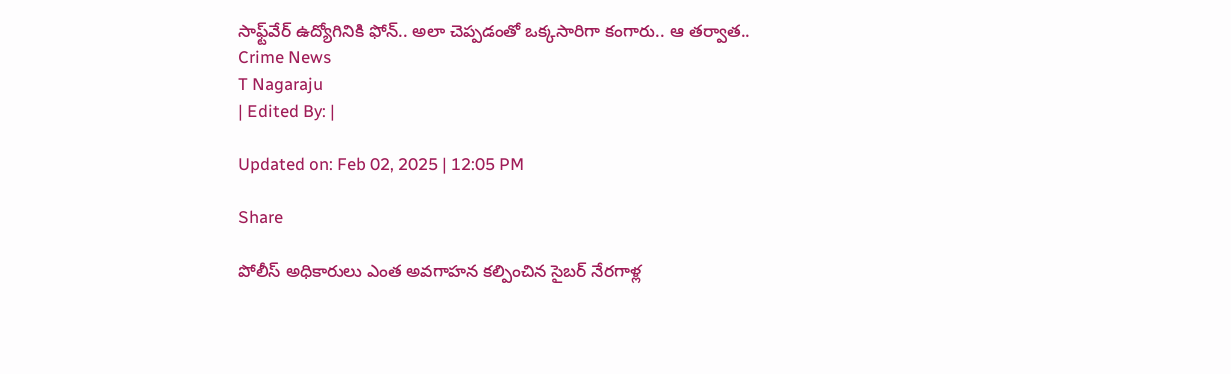సాఫ్ట్‌వేర్ ఉద్యోగినికి ఫోన్.. అలా చెప్పడంతో ఒక్కసారిగా కంగారు.. ఆ తర్వాత..
Crime News
T Nagaraju
| Edited By: |

Updated on: Feb 02, 2025 | 12:05 PM

Share

పోలీస్ అధికారులు ఎంత అవగాహన కల్పించిన సైబర్ నేరగాళ్ల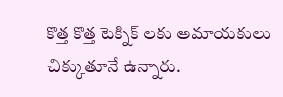కొత్త కొత్త టెక్నిక్ లకు అమాయకులు చిక్కుతూనే ఉన్నారు.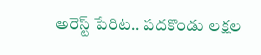అరెస్ట్ పేరిట.. పదకొండు లక్షల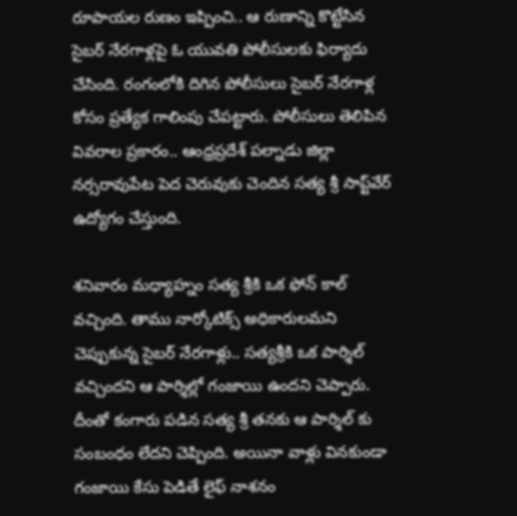రూపాయల రుణం ఇప్పించి.. ఆ రుణాన్ని కొట్టేసిన సైబర్ నేరగాళ్లపై ఓ యువతి పోలీసులకు ఫిర్యాదు చేసింది. రంగంలోకి దిగిన పోలీసులు సైబర్ నేరగాళ్ల కోసం ప్రత్యేక గాలింపు చేపట్టారు. పోలీసులు తెలిపిన వివరాల ప్రకారం.. ఆంధ్రప్రదేశ్ పల్నాడు జిల్లా నర్సరావుపేట పెద చెరువుకు చెందిన సత్య శ్రీ సాప్ట్‌వేర్ ఉద్యోగం చేస్తుంది.

శనివారం మధ్యాహ్నం సత్య శ్రీకి ఒక ఫోన్ కాల్ వచ్చింది. తాము నార్కోటిక్స్ అధికారులమని చెప్పుకున్న సైబర్ నేరగాళ్లు.. సత్యశ్రీకి ఒక పార్శిల్ వచ్చిందని ఆ పార్శిల్లో గంజాయి ఉందని చెప్పారు. దీంతో కంగారు పడిన సత్య శ్రీ తనకు ఆ పార్శిల్ కు సంబంధం లేదని చెప్పింది. అయినా వాళ్లు వినకుండా గంజాయి కేసు పెడితే లైఫ్ నాశనం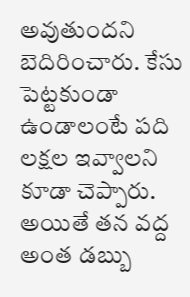అవుతుందని బెదిరించారు. కేసు పెట్టకుండా ఉండాలంటే పది లక్షల ఇవ్వాలని కూడా చెప్పారు. అయితే తన వద్ద అంత డబ్బు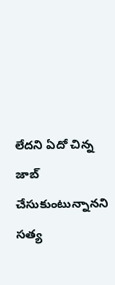లేదని ఏదో చిన్న జాబ్ చేసుకుంటున్నానని సత్య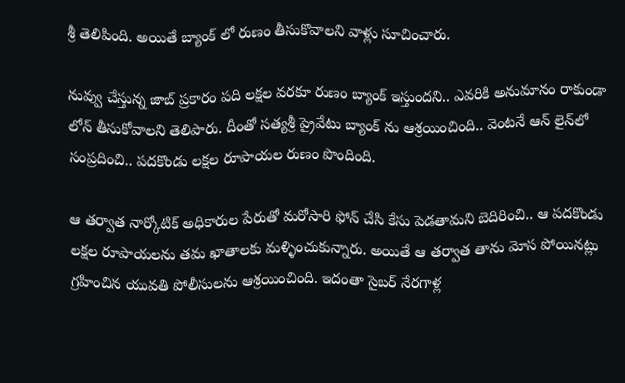శ్రీ తెలిపింది. అయితే బ్యాంక్ లో రుణం తీసుకొవాలని వాళ్లు సూచించారు.

నువ్వు చేస్తున్న జాబ్ ప్రకారం పది లక్షల వరకూ రుణం బ్యాంక్ ఇస్తుందని.. ఎవరికి అనుమానం రాకుండా లోన్ తీసుకోవాలని తెలిపారు. దీంతో సత్యశ్రీ ప్రైవేటు బ్యాంక్ ను ఆశ్రయించింది.. వెంటనే ఆన్ లైన్‌లో సంప్రదించి.. పదకొండు లక్షల రూపాయల రుణం పొందింది.

ఆ తర్వాత నార్కోటిక్ అధికారుల పేరుతో మరోసారి ఫోన్ చేసి కేసు పెడతామని బెదిరించి.. ఆ పదకొండు లక్షల రూపాయలను తమ ఖాతాలకు మళ్ళించుకున్నారు. అయితే ఆ తర్వాత తాను మోస పోయినట్లు గ్రహించిన యువతి పోలీసులను ఆశ్రయించింది. ఇదంతా సైబర్ నేరగాళ్ల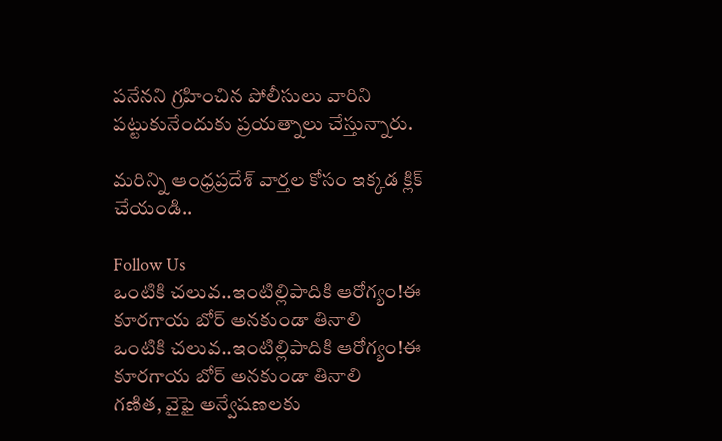పనేనని గ్రహించిన పోలీసులు వారిని పట్టుకునేందుకు ప్రయత్నాలు చేస్తున్నారు.

మరిన్ని ఆంధ్రప్రదేశ్ వార్తల కోసం ఇక్కడ క్లిక్ చేయండి..

Follow Us
ఒంటికి చలువ..ఇంటిల్లిపాదికి ఆరోగ్యం!ఈ కూరగాయ బోర్‌ అనకుండా తినాలి
ఒంటికి చలువ..ఇంటిల్లిపాదికి ఆరోగ్యం!ఈ కూరగాయ బోర్‌ అనకుండా తినాలి
గణిత, వైఫై అన్వేషణలకు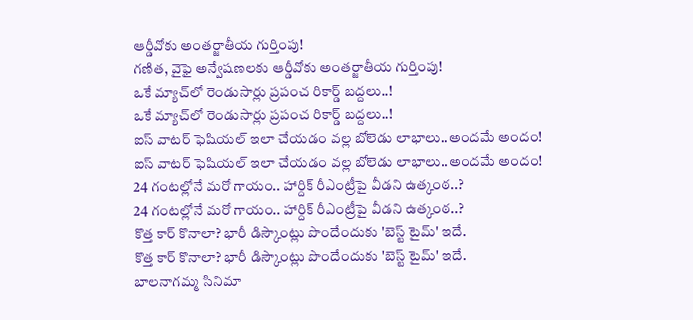ఆర్డీవోకు అంతర్జాతీయ గుర్తింపు!
గణిత, వైఫై అన్వేషణలకు ఆర్డీవోకు అంతర్జాతీయ గుర్తింపు!
ఒకే మ్యాచ్‌లో రెండుసార్లు ప్రపంచ రికార్డ్ బద్దలు..!
ఒకే మ్యాచ్‌లో రెండుసార్లు ప్రపంచ రికార్డ్ బద్దలు..!
ఐస్‌ వాటర్‌ ఫెషియల్‌ ఇలా చేయడం వల్ల బోలెడు లాభాలు..అందమే అందం!
ఐస్‌ వాటర్‌ ఫెషియల్‌ ఇలా చేయడం వల్ల బోలెడు లాభాలు..అందమే అందం!
24 గంటల్లోనే మరో గాయం.. హార్దిక్ రీఎంట్రీపై వీడని ఉత్కంఠ..?
24 గంటల్లోనే మరో గాయం.. హార్దిక్ రీఎంట్రీపై వీడని ఉత్కంఠ..?
కొత్త కార్ కొనాలా? భారీ డిస్కౌంట్లు పొందేందుకు 'బెస్ట్ టైమ్' ఇదే.
కొత్త కార్ కొనాలా? భారీ డిస్కౌంట్లు పొందేందుకు 'బెస్ట్ టైమ్' ఇదే.
బాలనాగమ్మ సినిమా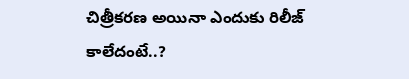చిత్రీకరణ అయినా ఎందుకు రిలీజ్ కాలేదంటే..?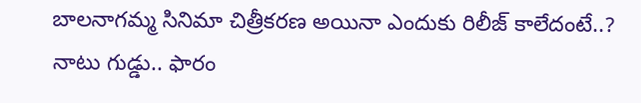బాలనాగమ్మ సినిమా చిత్రీకరణ అయినా ఎందుకు రిలీజ్ కాలేదంటే..?
నాటు గుడ్డు.. ఫారం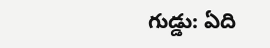గుడ్డు: ఏది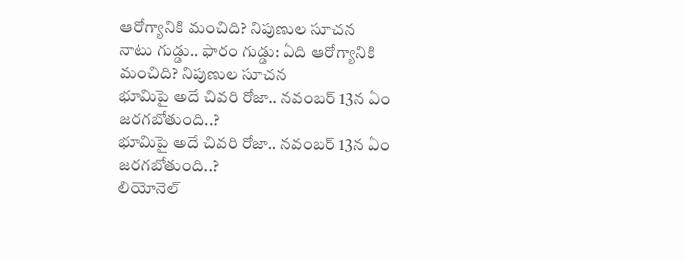ఆరోగ్యానికి మంచిది? నిపుణుల సూచన
నాటు గుడ్డు.. ఫారం గుడ్డు: ఏది ఆరోగ్యానికి మంచిది? నిపుణుల సూచన
భూమిపై అదే చివరి రోజా.. నవంబర్ 13న ఏం జరగబోతుంది..?
భూమిపై అదే చివరి రోజా.. నవంబర్ 13న ఏం జరగబోతుంది..?
లియోనెల్‌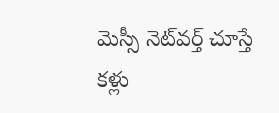మెస్సీ నెట్‌వర్త్‌ చూస్తే కళ్లు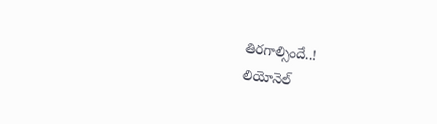తిరగాల్సిందే..!
లియోనెల్‌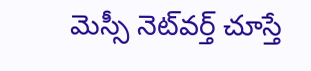మెస్సీ నెట్‌వర్త్‌ చూస్తే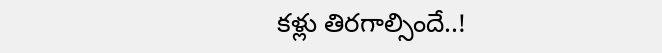కళ్లు తిరగాల్సిందే..!